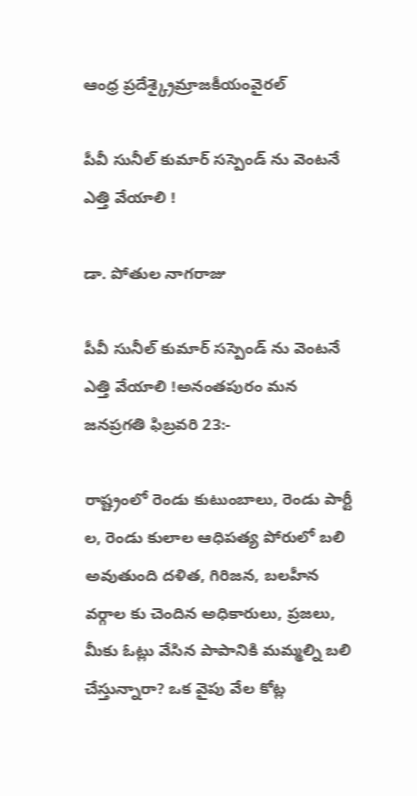ఆంధ్ర ప్రదేశ్క్రైమ్రాజకీయంవైరల్

పీవీ సునీల్ కుమార్ సస్పెండ్ ను వెంటనే ఎత్తి వేయాలి !

డా. పోతుల నాగరాజు

పీవీ సునీల్ కుమార్ సస్పెండ్ ను వెంటనే ఎత్తి వేయాలి !అనంతపురం మన జనప్రగతి ఫిబ్రవరి 23:-

రాష్ట్రంలో రెండు కుటుంబాలు, రెండు పార్టీ ల, రెండు కులాల ఆధిపత్య పోరులో బలి అవుతుంది దళిత, గిరిజన, బలహీన వర్గాల కు చెందిన అధికారులు, ప్రజలు, మీకు ఓట్లు వేసిన పాపానికి మమ్మల్ని బలి చేస్తున్నారా? ఒక వైపు వేల కోట్ల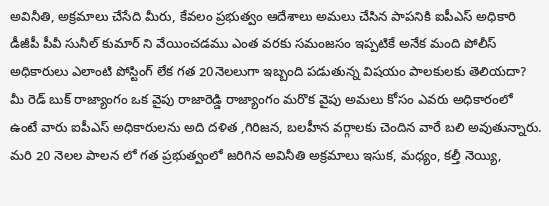అవినీతి, అక్రమాలు చేసేది మీరు, కేవలం ప్రభుత్వం ఆదేశాలు అమలు చేసిన పాపనికి ఐపీఎస్ అధికారి డీజీపీ పీవీ సునీల్ కుమార్ ని వేయించడము ఎంత వరకు సమంజసం ఇప్పటికే అనేక మంది పోలీస్ అధికారులు ఎలాంటి పోస్టింగ్ లేక గత 20నెలలుగా ఇబ్బంది పడుతున్న విషయం పాలకులకు తెలియదా? మీ రెడ్ బుక్ రాజ్యాంగం ఒక వైపు రాజారెడ్డి రాజ్యాంగం మరొక వైపు అమలు కోసం ఎవరు అధికారంలో ఉంటే వారు ఐపీఎస్ అధికారులను అది దళిత ,గిరిజన, బలహీన వర్గాలకు చెందిన వారే బలి అవుతున్నారు. మరి 20 నెలల పాలన లో గత ప్రభుత్వంలో జరిగిన అవినీతి అక్రమాలు ఇసుక, మధ్యం, కల్తీ నెయ్యి,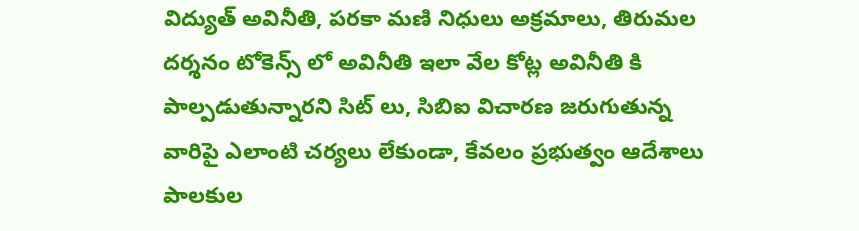విద్యుత్ అవినీతి, పరకా మణి నిధులు అక్రమాలు, తిరుమల దర్శనం టోకెన్స్ లో అవినీతి ఇలా వేల కోట్ల అవినీతి కి పాల్పడుతున్నారని సిట్ లు, సిబిఐ విచారణ జరుగుతున్న వారిపై ఎలాంటి చర్యలు లేకుండా, కేవలం ప్రభుత్వం ఆదేశాలు పాలకుల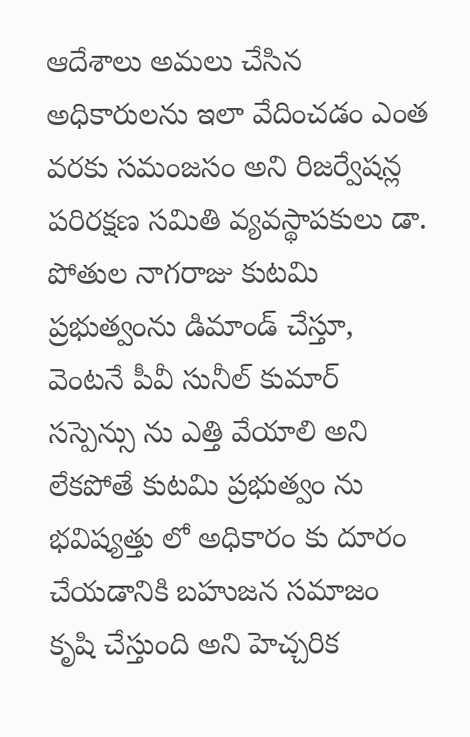ఆదేశాలు అమలు చేసిన అధికారులను ఇలా వేదించడం ఎంత వరకు సమంజసం అని రిజర్వేషన్ల పరిరక్షణ సమితి వ్యవస్థాపకులు డా. పోతుల నాగరాజు కుటమి ప్రభుత్వంను డిమాండ్ చేస్తూ, వెంటనే పీవీ సునీల్ కుమార్ సస్పెన్సు ను ఎత్తి వేయాలి అని లేకపోతే కుటమి ప్రభుత్వం ను భవిష్యత్తు లో అధికారం కు దూరం చేయడానికి బహుజన సమాజం కృషి చేస్తుంది అని హెచ్చరిక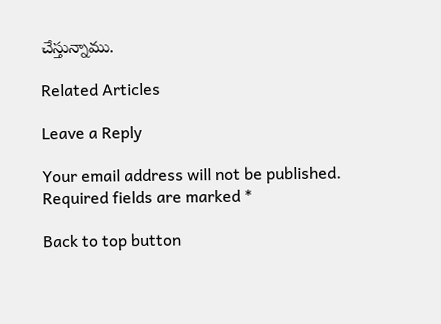చేస్తున్నాము.

Related Articles

Leave a Reply

Your email address will not be published. Required fields are marked *

Back to top button